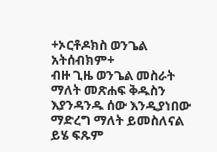+ኦርቶዶክስ ወንጌል አትሰብክም+
ብዙ ጊዜ ወንጌል መስራት ማለት መጽሐፍ ቅዱስን እያንዳንዱ ሰው እንዲያነበው ማድረግ ማለት ይመስለናል ይሄ ፍጹም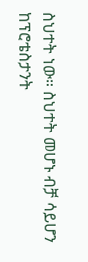ስህተት ነው። ስህተት መሆኑ ብቻ ሳይሆን ከፕሮቴስታንት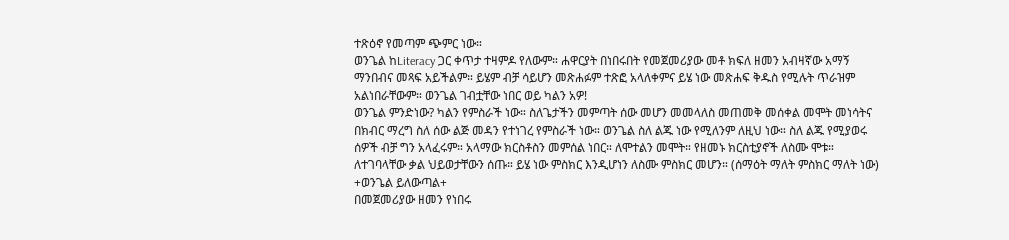ተጽዕኖ የመጣም ጭምር ነው።
ወንጌል ከLiteracy ጋር ቀጥታ ተዛምዶ የለውም። ሐዋርያት በነበሩበት የመጀመሪያው መቶ ክፍለ ዘመን አብዛኛው አማኝ ማንበብና መጻፍ አይችልም። ይሄም ብቻ ሳይሆን መጽሐፉም ተጽፎ አላለቀምና ይሄ ነው መጽሐፍ ቅዱስ የሚሉት ጥራዝም አልነበራቸውም። ወንጌል ገብቷቸው ነበር ወይ ካልን አዎ!
ወንጌል ምንድነው? ካልን የምስራች ነው። ስለጌታችን መምጣት ሰው መሆን መመላለስ መጠመቅ መሰቀል መሞት መነሳትና በክብር ማረግ ስለ ሰው ልጅ መዳን የተነገረ የምስራች ነው። ወንጌል ስለ ልጁ ነው የሚለንም ለዚህ ነው። ስለ ልጁ የሚያወሩ ሰዎች ብቻ ግን አላፈሩም። አላማው ክርስቶስን መምሰል ነበር። ለሞተልን መሞት። የዘመኑ ክርስቲያኖች ለስሙ ሞቱ። ለተገባላቸው ቃል ህይወታቸውን ሰጡ። ይሄ ነው ምስክር እንዲሆነን ለስሙ ምስክር መሆን። (ሰማዕት ማለት ምስክር ማለት ነው)
+ወንጌል ይለውጣል+
በመጀመሪያው ዘመን የነበሩ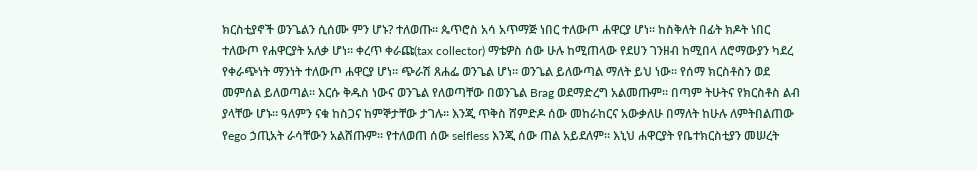ክርስቲያኖች ወንጌልን ሲሰሙ ምን ሆኑ? ተለወጡ። ጴጥሮስ አሳ አጥማጅ ነበር ተለውጦ ሐዋርያ ሆነ። ከስቅለት በፊት ክዶት ነበር ተለውጦ የሐዋርያት አለቃ ሆነ። ቀረጥ ቀራጩ(tax collector) ማቴዎስ ሰው ሁሉ ከሚጠላው የደሀን ገንዘብ ከሚበላ ለሮማውያን ካደረ የቀራጭነት ማንነት ተለውጦ ሐዋርያ ሆነ። ጭራሽ ጸሐፌ ወንጌል ሆነ። ወንጌል ይለውጣል ማለት ይህ ነው። የሰማ ክርስቶስን ወደ መምሰል ይለወጣል። እርሱ ቅዱስ ነውና ወንጌል የለወጣቸው በወንጌል Brag ወደማድረግ አልመጡም። በጣም ትሁትና የክርስቶስ ልብ ያላቸው ሆኑ። ዓለምን ናቁ ከስጋና ከምኞታቸው ታገሉ። እንጂ ጥቅስ ሸምድዶ ሰው መከራከርና አውቃለሁ በማለት ከሁሉ ለምትበልጠው የego ኃጢአት ራሳቸውን አልሸጡም። የተለወጠ ሰው selfless እንጂ ሰው ጠል አይደለም። እኒህ ሐዋርያት የቤተክርስቲያን መሠረት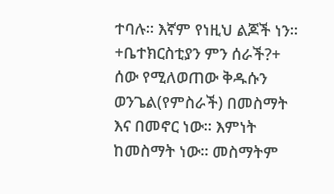ተባሉ። እኛም የነዚህ ልጆች ነን።
+ቤተክርስቲያን ምን ሰራች?+
ሰው የሚለወጠው ቅዱሱን ወንጌል(የምስራች) በመስማት እና በመኖር ነው። እምነት ከመስማት ነው። መስማትም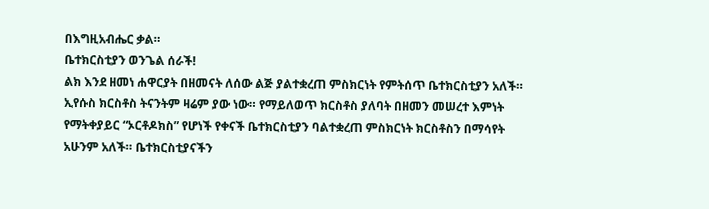በእግዚአብሔር ቃል።
ቤተክርስቲያን ወንጌል ሰራች!
ልክ እንደ ዘመነ ሐዋርያት በዘመናት ለሰው ልጅ ያልተቋረጠ ምስክርነት የምትሰጥ ቤተክርስቲያን አለች። ኢየሱስ ክርስቶስ ትናንትም ዛሬም ያው ነው። የማይለወጥ ክርስቶስ ያለባት በዘመን መሠረተ እምነት የማትቀያይር “ኦርቶዶክስ” የሆነች የቀናች ቤተክርስቲያን ባልተቋረጠ ምስክርነት ክርስቶስን በማሳየት አሁንም አለች። ቤተክርስቲያናችን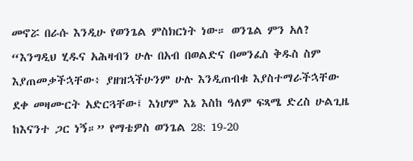መኖሯ በራሱ እንዲሁ የወንጌል ምስክርነት ነው። ወንጌል ምን አለ?
“እንግዲህ ሂዱና አሕዛብን ሁሉ በአብ በወልድና በመንፈስ ቅዱስ ስም እያጠመቃችኋቸው፥ ያዘዝኋችሁንም ሁሉ እንዲጠብቁ እያስተማራችኋቸው ደቀ መዛሙርት አድርጓቸው፤ እነሆም እኔ እስከ ዓለም ፍጻሜ ድረስ ሁልጊዜ ከእናንተ ጋር ነኝ።” የማቴዎስ ወንጌል 28: 19-20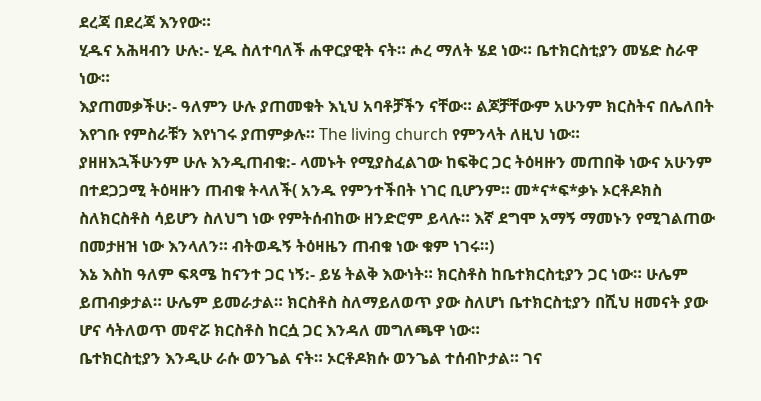ደረጃ በደረጃ እንየው።
ሂዱና አሕዛብን ሁሉ:- ሂዱ ስለተባለች ሐዋርያዊት ናት። ሖረ ማለት ሄደ ነው። ቤተክርስቲያን መሄድ ስራዋ ነው።
እያጠመቃችሁ:- ዓለምን ሁሉ ያጠመቁት እኒህ አባቶቻችን ናቸው። ልጆቻቸውም አሁንም ክርስትና በሌለበት እየገቡ የምስራቹን እየነገሩ ያጠምቃሉ። The living church የምንላት ለዚህ ነው።
ያዘዘእኋችሁንም ሁሉ እንዲጠብቁ:- ላመኑት የሚያስፈልገው ከፍቅር ጋር ትዕዛዙን መጠበቅ ነውና አሁንም በተደጋጋሚ ትዕዛዙን ጠብቁ ትላለች( አንዱ የምንተችበት ነገር ቢሆንም። መ*ና*ፍ*ቃኑ ኦርቶዶክስ ስለክርስቶስ ሳይሆን ስለህግ ነው የምትሰብከው ዘንድሮም ይላሉ። እኛ ደግሞ አማኝ ማመኑን የሚገልጠው በመታዘዝ ነው እንላለን። ብትወዱኝ ትዕዛዜን ጠብቁ ነው ቁም ነገሩ።)
እኔ እስከ ዓለም ፍጻሜ ከናንተ ጋር ነኝ:- ይሄ ትልቅ እውነት። ክርስቶስ ከቤተክርስቲያን ጋር ነው። ሁሌም ይጠብቃታል። ሁሌም ይመራታል። ክርስቶስ ስለማይለወጥ ያው ስለሆነ ቤተክርስቲያን በሺህ ዘመናት ያው ሆና ሳትለወጥ መኖሯ ክርስቶስ ከርሷ ጋር እንዳለ መግለጫዋ ነው።
ቤተክርስቲያን እንዲሁ ራሱ ወንጌል ናት። ኦርቶዶክሱ ወንጌል ተሰብኮታል። ገና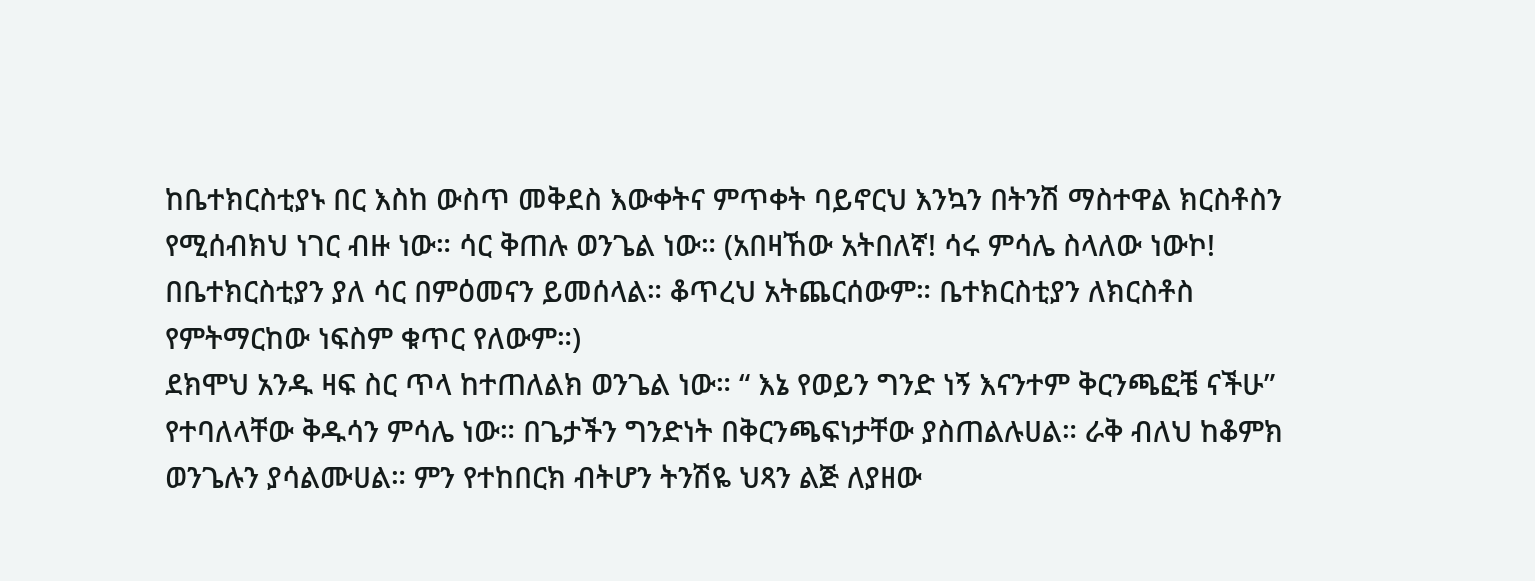ከቤተክርስቲያኑ በር እስከ ውስጥ መቅደስ እውቀትና ምጥቀት ባይኖርህ እንኳን በትንሽ ማስተዋል ክርስቶስን የሚሰብክህ ነገር ብዙ ነው። ሳር ቅጠሉ ወንጌል ነው። (አበዛኸው አትበለኛ! ሳሩ ምሳሌ ስላለው ነውኮ! በቤተክርስቲያን ያለ ሳር በምዕመናን ይመሰላል። ቆጥረህ አትጨርሰውም። ቤተክርስቲያን ለክርስቶስ የምትማርከው ነፍስም ቁጥር የለውም።)
ደክሞህ አንዱ ዛፍ ስር ጥላ ከተጠለልክ ወንጌል ነው። “ እኔ የወይን ግንድ ነኝ እናንተም ቅርንጫፎቼ ናችሁ” የተባለላቸው ቅዱሳን ምሳሌ ነው። በጌታችን ግንድነት በቅርንጫፍነታቸው ያስጠልሉሀል። ራቅ ብለህ ከቆምክ ወንጌሉን ያሳልሙሀል። ምን የተከበርክ ብትሆን ትንሽዬ ህጻን ልጅ ለያዘው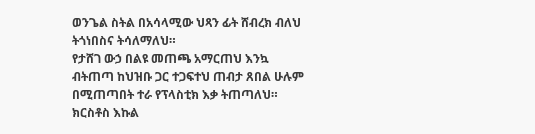ወንጌል ስትል በአሳላሚው ህጻን ፊት ሸብረክ ብለህ ትጎነበስና ትሳለማለህ።
የታሸገ ውኃ በልዩ መጠጫ አማርጠህ እንኳ ብትጠጣ ከህዝቡ ጋር ተጋፍተህ ጠብታ ጸበል ሁሉም በሚጠጣበት ተራ የፕላስቲክ እቃ ትጠጣለህ። ክርስቶስ እኩል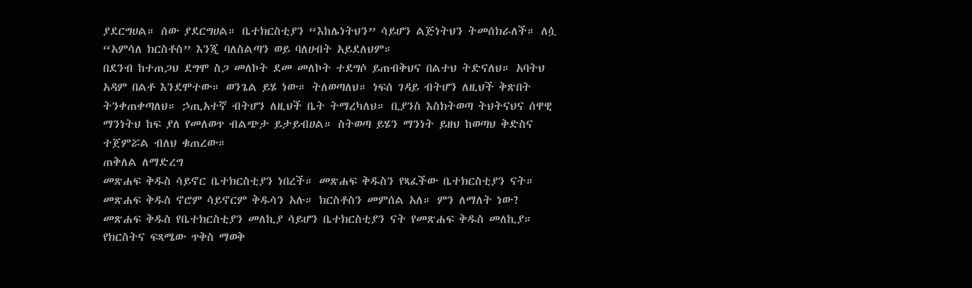ያደርግሀል። ሰው ያደርግሀል። ቤተክርስቲያን “እከሌነትህን” ሳይሆን ልጅነትህን ትመሰክራለች። ለሷ “አምሳለ ክርስቶስ” እንጂ ባለስልጣን ወይ ባለሀብት አይደለህም።
በደንብ ከተጠጋህ ደግሞ ስጋ መለኮት ደመ መለኮት ተደግሶ ይጠብቅህና በልተህ ትድናለህ። አባትህ አዳም በልቶ እንደሞተው። ወንጌል ይሄ ነው። ትለወጣለህ። ነፍሰ ገዳይ ብትሆን ለዚህች ቅጽበት ትንቀጠቀጣለህ። ኃጢአተኛ ብትሆን ለዚህች ቤት ትማረካለህ። ቢያንስ እስክትወጣ ትህትናህና ሰዋዊ ማንነትህ ከፍ ያለ የመለወጥ ብልጭታ ይታይብሀል። ስትወጣ ይሄን ማንነት ይዘህ ከወጣህ ቅድስና ተጀምሯል ብለህ ቁጠረው።
ጠቅለል ለማድረግ
መጽሐፍ ቅዱስ ሳይኖር ቤተክርስቲያን ነበረች። መጽሐፍ ቅዱስን የጻፈችው ቤተክርስቲያን ናት። መጽሐፍ ቅዱስ ኖሮም ሳይኖርም ቅዱሳን አሉ። ክርስቶስን መምሰል አለ። ምን ለማለት ነው? መጽሐፍ ቅዱስ የቤተክርስቲያን መለኪያ ሳይሆን ቤተክርስቲያን ናት የመጽሐፍ ቅዱስ መለኪያ።
የክርስትና ፍጻሜው ጥቅስ ማወቅ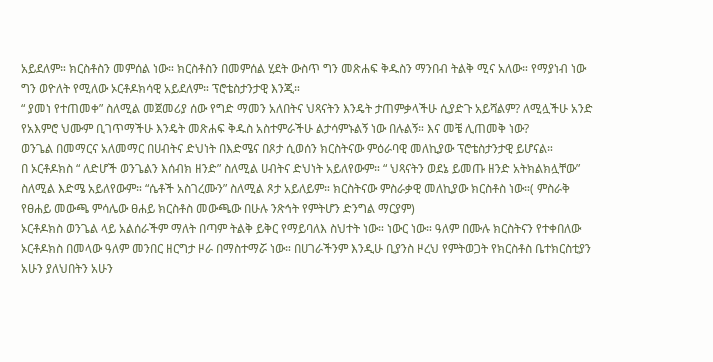አይደለም። ክርስቶስን መምሰል ነው። ክርስቶስን በመምሰል ሂደት ውስጥ ግን መጽሐፍ ቅዱስን ማንበብ ትልቅ ሚና አለው። የማያነብ ነው ግን ወዮለት የሚለው ኦርቶዶክሳዊ አይደለም። ፕሮቴስታንታዊ እንጂ።
“ ያመነ የተጠመቀ” ስለሚል መጀመሪያ ሰው የግድ ማመን አለበትና ህጻናትን እንዴት ታጠምቃላችሁ ሲያድጉ አይሻልም? ለሚሏችሁ አንድ የአእምሮ ህሙም ቢገጥማችሁ እንዴት መጽሐፍ ቅዱስ አስተምራችሁ ልታሳምኑልኝ ነው በሉልኝ። እና መቼ ሊጠመቅ ነው?
ወንጌል በመማርና አለመማር በሀብትና ድህነት በእድሜና በጾታ ሲወሰን ክርስትናው ምዕራባዊ መለኪያው ፕሮቴስታንታዊ ይሆናል።
በ ኦርቶዶክስ “ ለድሆች ወንጌልን እሰብክ ዘንድ” ስለሚል ሀብትና ድህነት አይለየውም። “ ህጻናትን ወደኔ ይመጡ ዘንድ አትክልክሏቸው” ስለሚል እድሜ አይለየውም። “ሴቶች አስገረሙን” ስለሚል ጾታ አይለይም። ክርስትናው ምስራቃዊ መለኪያው ክርስቶስ ነው።( ምስራቅ የፀሐይ መውጫ ምሳሌው ፀሐይ ክርስቶስ መውጫው በሁሉ ንጽኅት የምትሆን ድንግል ማርያም)
ኦርቶዶክስ ወንጌል ላይ አልሰራችም ማለት በጣም ትልቅ ይቅር የማይባለእ ስህተት ነው። ነውር ነው። ዓለም በሙሉ ክርስትናን የተቀበለው ኦርቶዶክስ በመላው ዓለም መንበር ዘርግታ ዞራ በማስተማሯ ነው። በሀገራችንም እንዲሁ ቢያንስ ዞረህ የምትወጋት የክርስቶስ ቤተክርስቲያን አሁን ያለህበትን አሁን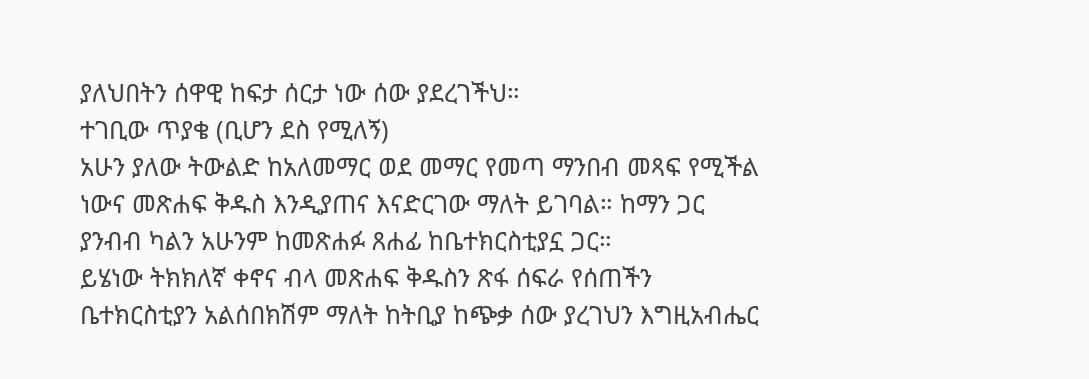ያለህበትን ሰዋዊ ከፍታ ሰርታ ነው ሰው ያደረገችህ።
ተገቢው ጥያቄ (ቢሆን ደስ የሚለኝ)
አሁን ያለው ትውልድ ከአለመማር ወደ መማር የመጣ ማንበብ መጻፍ የሚችል ነውና መጽሐፍ ቅዱስ እንዲያጠና እናድርገው ማለት ይገባል። ከማን ጋር ያንብብ ካልን አሁንም ከመጽሐፉ ጸሐፊ ከቤተክርስቲያኗ ጋር።
ይሄነው ትክክለኛ ቀኖና ብላ መጽሐፍ ቅዱስን ጽፋ ሰፍራ የሰጠችን ቤተክርስቲያን አልሰበክሽም ማለት ከትቢያ ከጭቃ ሰው ያረገህን እግዚአብሔር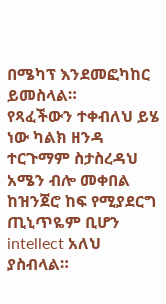በሜካፕ እንደመፎካከር ይመስላል።
የጻፈችውን ተቀብለህ ይሄ ነው ካልክ ዘንዳ ተርጉማም ስታስረዳህ አሜን ብሎ መቀበል ከዝንጀሮ ከፍ የሚያደርግ ጢኒጥዬም ቢሆን intellect አለህ ያስብላል።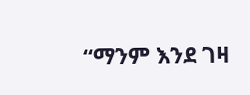“ማንም እንደ ገዛ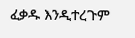ፈቃዱ እንዲተረጉም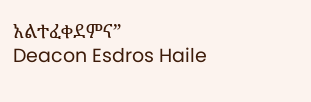አልተፈቀደምና”
Deacon Esdros Haile